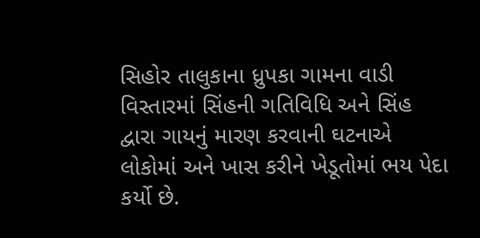સિહોર તાલુકાના ધ્રુપકા ગામના વાડી વિસ્તારમાં સિંહની ગતિવિધિ અને સિંહ દ્વારા ગાયનું મારણ કરવાની ઘટનાએ લોકોમાં અને ખાસ કરીને ખેડૂતોમાં ભય પેદા કર્યો છે.